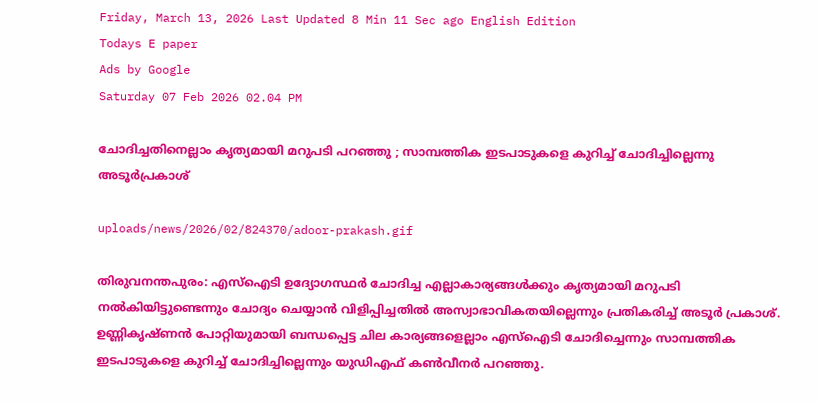Friday, March 13, 2026 Last Updated 8 Min 11 Sec ago English Edition
Todays E paper
Ads by Google
Saturday 07 Feb 2026 02.04 PM

ചോദിച്ചതിനെല്ലാം കൃത്യമായി മറുപടി പറഞ്ഞു ; സാമ്പത്തിക ഇടപാടുകളെ കുറിച്ച് ചോദിച്ചില്ലെന്നു അടൂര്‍പ്രകാശ്

uploads/news/2026/02/824370/adoor-prakash.gif

തിരുവനന്തപുരം: എസ്‌ഐടി ഉദ്യോഗസ്ഥര്‍ ചോദിച്ച എല്ലാകാര്യങ്ങള്‍ക്കും കൃത്യമായി മറുപടി നല്‍കിയിട്ടുണ്ടെന്നും ചോദ്യം ചെയ്യാന്‍ വിളിപ്പിച്ചതില്‍ അസ്വാഭാവികതയില്ലെന്നും പ്രതികരിച്ച് അടൂര്‍ പ്രകാശ്. ഉണ്ണികൃഷ്ണന്‍ പോറ്റിയുമായി ബന്ധപ്പെട്ട ചില കാര്യങ്ങളെല്ലാം എസ്‌ഐടി ചോദിച്ചെന്നും സാമ്പത്തിക ഇടപാടുകളെ കുറിച്ച് ചോദിച്ചില്ലെന്നും യുഡിഎഫ് കണ്‍വീനര്‍ പറഞ്ഞു.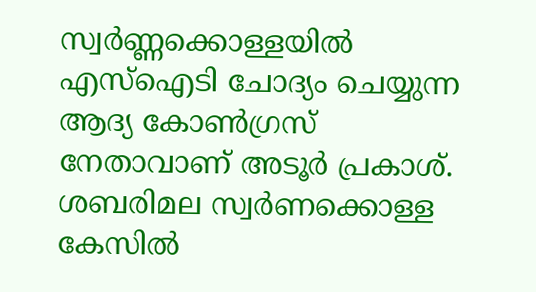സ്വര്‍ണ്ണക്കൊള്ളയില്‍ എസ്‌ഐടി ചോദ്യം ചെയ്യുന്ന ആദ്യ കോണ്‍ഗ്രസ് നേതാവാണ് അടൂര്‍ പ്രകാശ്. ശബരിമല സ്വര്‍ണക്കൊള്ള കേസില്‍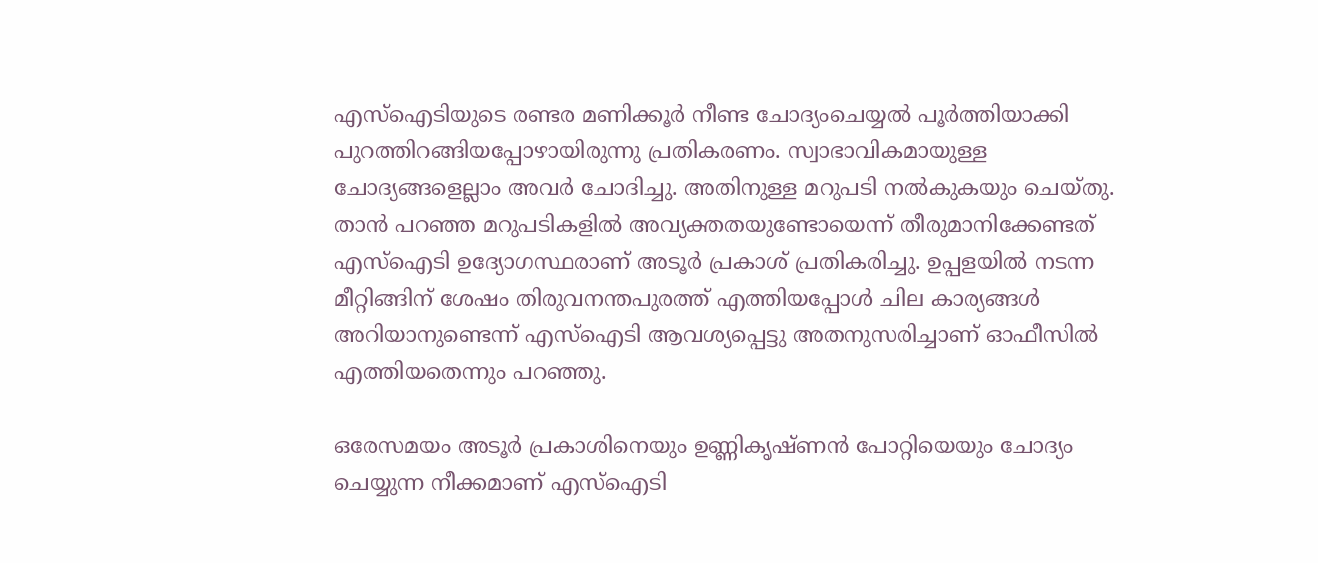എസ്‌ഐടിയുടെ രണ്ടര മണിക്കൂര്‍ നീണ്ട ചോദ്യംചെയ്യല്‍ പൂര്‍ത്തിയാക്കി പുറത്തിറങ്ങിയപ്പോഴായിരുന്നു പ്രതികരണം. സ്വാഭാവികമായുള്ള ചോദ്യങ്ങളെല്ലാം അവര്‍ ചോദിച്ചു. അതിനുള്ള മറുപടി നല്‍കുകയും ചെയ്തു. താന്‍ പറഞ്ഞ മറുപടികളില്‍ അവ്യക്തതയുണ്ടോയെന്ന് തീരുമാനിക്കേണ്ടത് എസ്‌ഐടി ഉദ്യോഗസ്ഥരാണ് അടൂര്‍ പ്രകാശ് പ്രതികരിച്ചു. ഉപ്പളയില്‍ നടന്ന മീറ്റിങ്ങിന് ശേഷം തിരുവനന്തപുരത്ത് എത്തിയപ്പോള്‍ ചില കാര്യങ്ങള്‍ അറിയാനുണ്ടെന്ന് എസ്‌ഐടി ആവശ്യപ്പെട്ടു അതനുസരിച്ചാണ് ഓഫീസില്‍ എത്തിയതെന്നും പറഞ്ഞു.

ഒരേസമയം അടൂര്‍ പ്രകാശിനെയും ഉണ്ണികൃഷ്ണന്‍ പോറ്റിയെയും ചോദ്യം ചെയ്യുന്ന നീക്കമാണ് എസ്‌ഐടി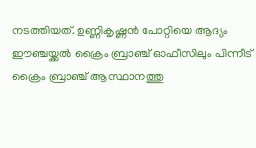നടത്തിയത്. ഉണ്ണികൃഷ്ണന്‍ പോറ്റിയെ ആദ്യം ഈഞ്ചയ്ക്കല്‍ ക്രൈം ബ്രാഞ്ച് ഓഫീസിലും പിന്നീട് ക്രൈം ബ്രാഞ്ച് ആസ്ഥാനത്തു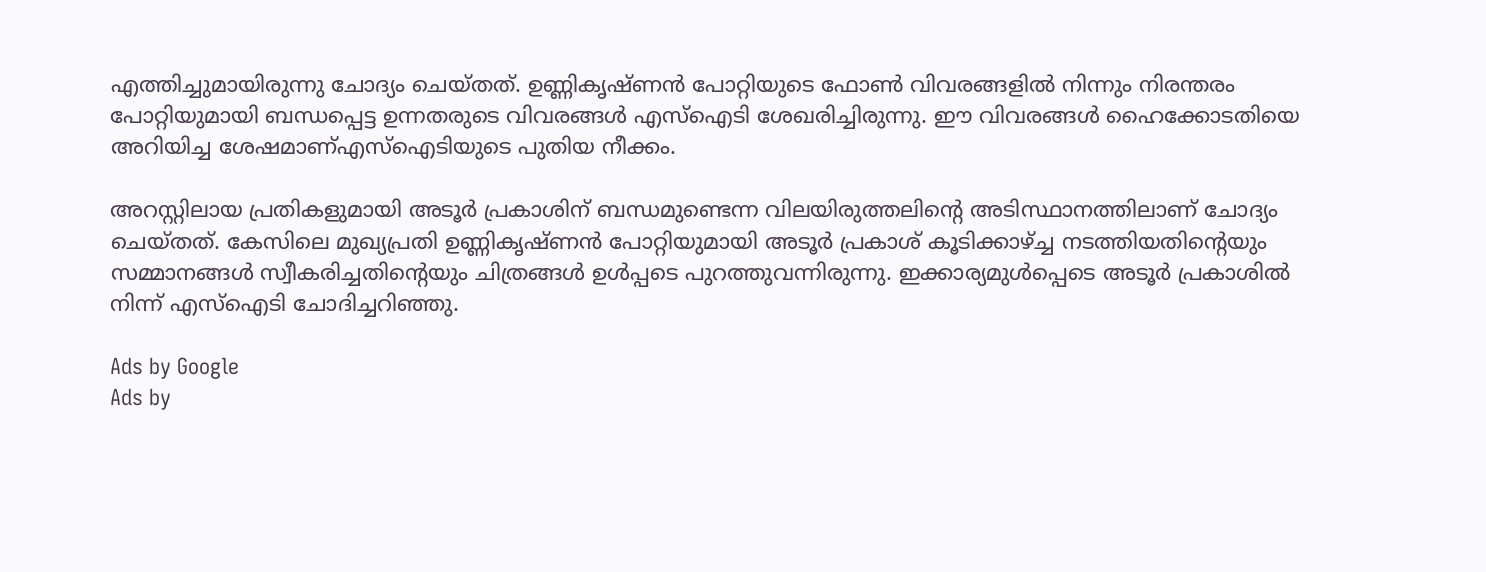എത്തിച്ചുമായിരുന്നു ചോദ്യം ചെയ്തത്. ഉണ്ണികൃഷ്ണന്‍ പോറ്റിയുടെ ഫോണ്‍ വിവരങ്ങളില്‍ നിന്നും നിരന്തരം പോറ്റിയുമായി ബന്ധപ്പെട്ട ഉന്നതരുടെ വിവരങ്ങള്‍ എസ്‌ഐടി ശേഖരിച്ചിരുന്നു. ഈ വിവരങ്ങള്‍ ഹൈക്കോടതിയെ അറിയിച്ച ശേഷമാണ്എസ്‌ഐടിയുടെ പുതിയ നീക്കം.

അറസ്റ്റിലായ പ്രതികളുമായി അടൂര്‍ പ്രകാശിന് ബന്ധമുണ്ടെന്ന വിലയിരുത്തലിന്റെ അടിസ്ഥാനത്തിലാണ് ചോദ്യം ചെയ്തത്. കേസിലെ മുഖ്യപ്രതി ഉണ്ണികൃഷ്ണന്‍ പോറ്റിയുമായി അടൂര്‍ പ്രകാശ് കൂടിക്കാഴ്ച്ച നടത്തിയതിന്റെയും സമ്മാനങ്ങള്‍ സ്വീകരിച്ചതിന്റെയും ചിത്രങ്ങള്‍ ഉള്‍പ്പടെ പുറത്തുവന്നിരുന്നു. ഇക്കാര്യമുള്‍പ്പെടെ അടൂര്‍ പ്രകാശില്‍ നിന്ന് എസ്‌ഐടി ചോദിച്ചറിഞ്ഞു.

Ads by Google
Ads by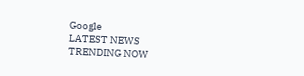Google
LATEST NEWS
TRENDING NOW